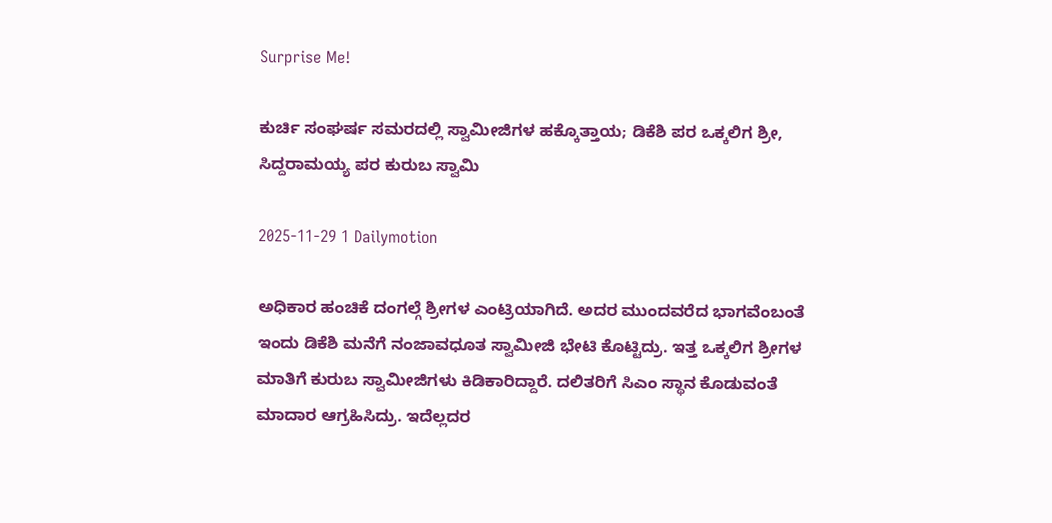Surprise Me!

ಕುರ್ಚಿ ಸಂಘರ್ಷ ಸಮರದಲ್ಲಿ ಸ್ವಾಮೀಜಿಗಳ ಹಕ್ಕೊತ್ತಾಯ; ಡಿಕೆಶಿ ಪರ ಒಕ್ಕಲಿಗ ಶ್ರೀ, ಸಿದ್ದರಾಮಯ್ಯ ಪರ ಕುರುಬ ಸ್ವಾಮಿ

2025-11-29 1 Dailymotion

ಅಧಿಕಾರ ಹಂಚಿಕೆ ದಂಗಲ್ಗೆ ಶ್ರೀಗಳ ಎಂಟ್ರಿಯಾಗಿದೆ. ಅದರ ಮುಂದವರೆದ ಭಾಗವೆಂಬಂತೆ ಇಂದು ಡಿಕೆಶಿ ಮನೆಗೆ ನಂಜಾವಧೂತ ಸ್ವಾಮೀಜಿ ಭೇಟಿ ಕೊಟ್ಟಿದ್ರು. ಇತ್ತ ಒಕ್ಕಲಿಗ ಶ್ರೀಗಳ ಮಾತಿಗೆ ಕುರುಬ ಸ್ವಾಮೀಜಿಗಳು ಕಿಡಿಕಾರಿದ್ದಾರೆ. ದಲಿತರಿಗೆ ಸಿಎಂ ಸ್ಥಾನ ಕೊಡುವಂತೆ ಮಾದಾರ ಆಗ್ರಹಿಸಿದ್ರು. ಇದೆಲ್ಲದರ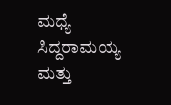ಮಧ್ಯೆ ಸಿದ್ದರಾಮಯ್ಯ ಮತ್ತು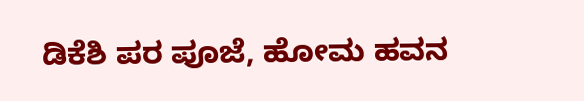ಡಿಕೆಶಿ ಪರ ಪೂಜೆ, ಹೋಮ ಹವನ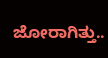ಜೋರಾಗಿತ್ತು..